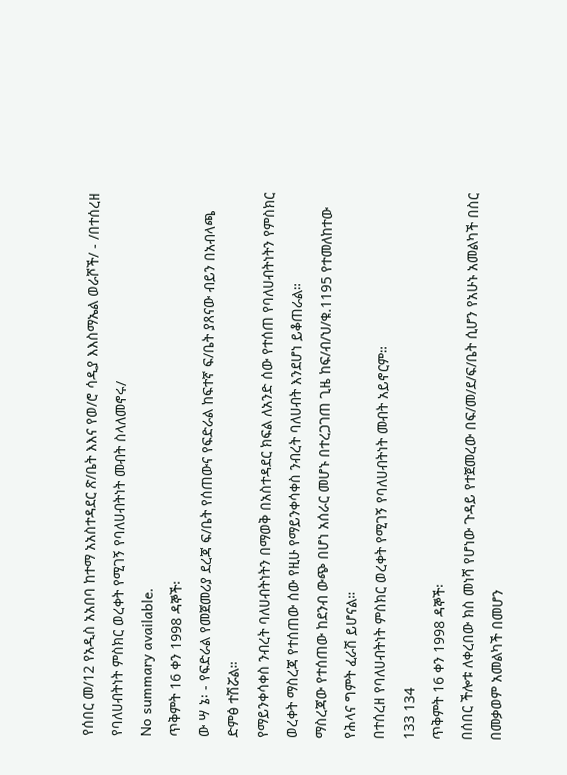የሰበር መ/12 የአዲስ አአበባ ከተማ አአስተዳደር ጽ/ቤት እእና የወ/ሮ ሳዲያ እእስማኤል ወራሾች/ - /በተሰረዘ የባለሀብትነት ምስክር ወረቀት የሚገኝ የባለሀብትነት መብት ስላለመኖሩ/
No summary available.
ጥቅምት 16 ቀን 1998 ዳኞች፡
ው ሣ ኔ፡ - የፍድራል የመጀመሪያ ደረጃ ፍ/ቤት የሰጠውና የፍድራል ከፍተኛ ፍ/ቤት ያጸናው ብይን በአብላጫ ድምፅ ተሽሯል።
የማይንቀሳቀስ ንብረት ባለሀብትነትን በማወቅ በአስተዳደር ክፍል ለአንድ ሰው የተሰጠ የባለሀብትነትን የምስክር ወረቀት ማስረጃ የተሰጠው ሰው የዚሁ የማይንቀሳቀስ ንብረት ባለሀብት እንደሆነ ይቆጠራል።
ማስረጃው የተሰጠው ከደንብ ውጭ በሆነ አሰራር መሆኑ በተረጋገጠ ጊዜ ከፍ/ብ/ህ/ቁ.1195 የተመለከተው የሕላና ግምት ፈራሽ ይሆናል።
በተሰረዘ የባለሀብትነት ምስክር ወረቀት የሚገኝ የባለሀብትነት መብት አይኖርም።
133 134
ጥቅምት 16 ቀን 1998 ዳኞች፡
በሰበር ችሎቱ ለቀረበው ክስ መነሻ የሆነው ጉዳይ የተጀመረው በፍ/መ/ደ/ፍ/ቤት ሲሆን የአሁኑ አመልካች በስር በመቃወም አመልካች በመሆን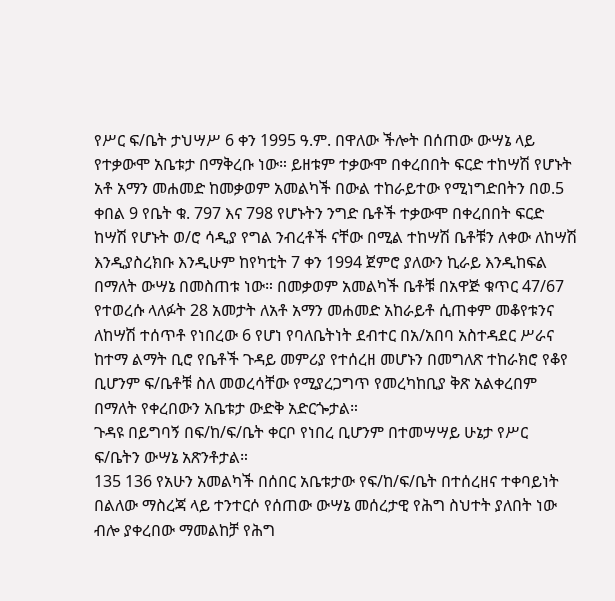የሥር ፍ/ቤት ታህሣሥ 6 ቀን 1995 ዓ.ም. በዋለው ችሎት በሰጠው ውሣኔ ላይ የተቃውሞ አቤቱታ በማቅረቡ ነው። ይዘቱም ተቃውሞ በቀረበበት ፍርድ ተከሣሽ የሆኑት አቶ አማን መሐመድ ከመቃወም አመልካች በውል ተከራይተው የሚነግድበትን በወ.5 ቀበል 9 የቤት ቁ. 797 እና 798 የሆኑትን ንግድ ቤቶች ተቃውሞ በቀረበበት ፍርድ ከሣሽ የሆኑት ወ/ሮ ሳዲያ የግል ንብረቶች ናቸው በሚል ተከሣሽ ቤቶቹን ለቀው ለከሣሽ እንዲያስረክቡ እንዲሁም ከየካቲት 7 ቀን 1994 ጀምሮ ያለውን ኪራይ እንዲከፍል በማለት ውሣኔ በመስጠቱ ነው። በመቃወም አመልካች ቤቶቹ በአዋጅ ቁጥር 47/67 የተወረሱ ላለፉት 28 አመታት ለአቶ አማን መሐመድ አከራይቶ ሲጠቀም መቆየቱንና ለከሣሽ ተሰጥቶ የነበረው 6 የሆነ የባለቤትነት ደብተር በአ/አበባ አስተዳደር ሥራና ከተማ ልማት ቢሮ የቤቶች ጉዳይ መምሪያ የተሰረዘ መሆኑን በመግለጽ ተከራክሮ የቆየ ቢሆንም ፍ/ቤቶቹ ስለ መወረሳቸው የሚያረጋግጥ የመረካከቢያ ቅጽ አልቀረበም በማለት የቀረበውን አቤቱታ ውድቅ አድርጐታል።
ጉዳዩ በይግባኝ በፍ/ከ/ፍ/ቤት ቀርቦ የነበረ ቢሆንም በተመሣሣይ ሁኔታ የሥር ፍ/ቤትን ውሣኔ አጽንቶታል።
135 136 የአሁን አመልካች በሰበር አቤቱታው የፍ/ከ/ፍ/ቤት በተሰረዘና ተቀባይነት በልለው ማስረጃ ላይ ተንተርሶ የሰጠው ውሣኔ መሰረታዊ የሕግ ስህተት ያለበት ነው ብሎ ያቀረበው ማመልከቻ የሕግ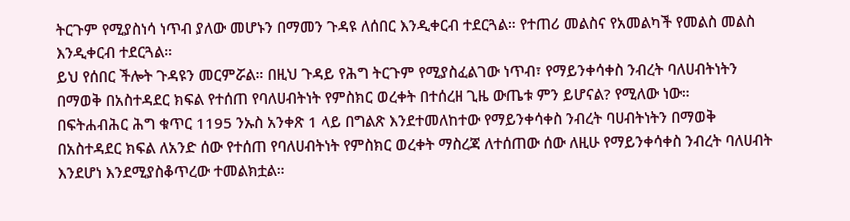ትርጉም የሚያስነሳ ነጥብ ያለው መሆኑን በማመን ጉዳዩ ለሰበር እንዲቀርብ ተደርጓል። የተጠሪ መልስና የአመልካች የመልስ መልስ እንዲቀርብ ተደርጓል።
ይህ የሰበር ችሎት ጉዳዩን መርምሯል። በዚህ ጉዳይ የሕግ ትርጉም የሚያስፈልገው ነጥብ፣ የማይንቀሳቀስ ንብረት ባለሀብትነትን በማወቅ በአስተዳደር ክፍል የተሰጠ የባለሀብትነት የምስክር ወረቀት በተሰረዘ ጊዜ ውጤቱ ምን ይሆናል? የሚለው ነው።
በፍትሐብሕር ሕግ ቁጥር 1195 ንኡስ አንቀጽ 1 ላይ በግልጽ እንደተመለከተው የማይንቀሳቀስ ንብረት ባሀብትነትን በማወቅ በአስተዳደር ክፍል ለአንድ ሰው የተሰጠ የባለሀብትነት የምስክር ወረቀት ማስረጃ ለተሰጠው ሰው ለዚሁ የማይንቀሳቀስ ንብረት ባለሀብት እንደሆነ እንደሚያስቆጥረው ተመልክቷል።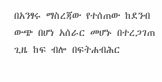በአንፃሩ ማስረጃው የተሰጠው ከደንብ ውጭ በሆነ አሰራር መሆኑ በተረጋገጠ ጊዜ ከፍ ብሎ በፍትሐብሕር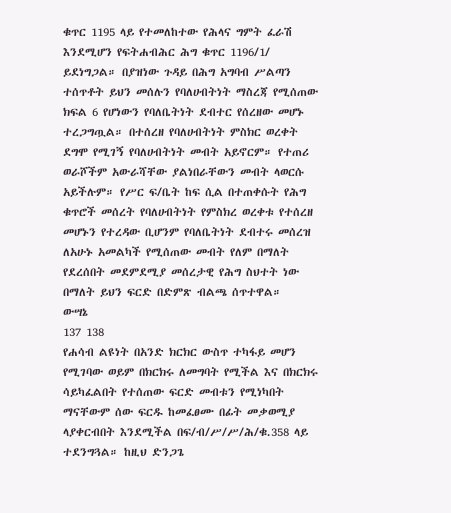ቁጥር 1195 ላይ የተመለከተው የሕላና ግምት ፈራሽ እንደሚሆን የፍትሐብሕር ሕግ ቁጥር 1196/1/ ይደነግጋል። በያዝነው ጉዳይ በሕግ አግባብ ሥልጣን ተሰጥቶት ይህን መሰሉን የባለሀብትነት ማስረጃ የሚሰጠው ክፍል 6 የሆነውን የባለቤትነት ደብተር የሰረዘው መሆኑ ተረጋግጧል። በተሰረዘ የባለሀብትነት ምስክር ወረቀት ደግሞ የሚገኝ የባለሀብትነት መብት አይኖርም። የተጠሪ ወራሾችም አውራሻቸው ያልነበራቸውን መብት ላወርሱ አይችሉም። የሥር ፍ/ቤት ከፍ ሲል በተጠቀሱት የሕግ ቁጥሮች መሰረት የባለሀብትነት የምስክረ ወረቀቱ የተሰረዘ መሆኑን የተረዳው ቢሆንም የባለቤትነት ደብተሩ መሰረዝ ለአሁኑ አመልካች የሚሰጠው መብት የለም በማለት የደረሰበት መደምደሚያ መሰረታዊ የሕግ ስህተት ነው በማለት ይህን ፍርድ በድምጽ ብልጫ ሰጥተዋል።
ውሣኔ
137 138
የሐሳብ ልዩነት በአንድ ክርክር ውስጥ ተካፋይ መሆን የሚገባው ወይም በክርክሩ ለመግባት የሚችል እና በክርክሩ ሳይካፈልበት የተሰጠው ፍርድ መብቱን የሚነካበት ማናቸውም ሰው ፍርዱ ከመፈፀሙ በፊት መቃወሚያ ላያቀርብበት እንደሚችል በፍ/ብ/ሥ/ሥ/ሕ/ቁ.358 ላይ ተደንግጓል። ከዚህ ድንጋጌ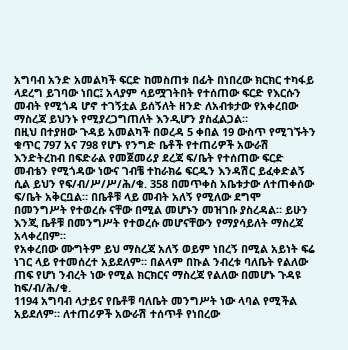አግባብ አንድ አመልካች ፍርድ ከመስጠቱ በፊት በነበረው ክርክር ተካፋይ ላደረግ ይገባው ነበር፤ አላያም ሳይሟገትበት የተሰጠው ፍርድ የእርሱን መብት የሚጎዳ ሆኖ ተገኝቷል ይሰኝለት ዘንድ ለአብቱታው የአቀረበው ማስረጃ ይህንኑ የሚያረጋግጠለት እንዲሆን ያስፈልጋል።
በዚህ በተያዘው ጉዳይ አመልካች በወረዳ 5 ቀበል 19 ውስጥ የሚገኙትን ቁጥር 797 አና 798 የሆኑ የንግድ ቤቶች የተጠሪዎች አውራሽ እንድትረከብ በፍድራል የመጀመሪያ ደረጃ ፍ/ቤት የተሰጠው ፍርድ መብቴን የሚጎዳው ነውና ገብቼ ተከራክሬ ፍርዱን እንዳሽር ይፈቀድልኝ ሲል ይህን የፍ/ብ/ሥ/ሥ/ሕ/ቁ. 358 በመጥቀስ አቤቱታው ለተጠቀሰው ፍ/ቤት አቅርቧል። በቤቶቹ ላይ መብት አለኝ የሚለው ደግሞ በመንግሥት የተወረሱ ናቸው በሚል መሆኑን መዝገቡ ያስረዳል። ይሁን እንጂ ቤቶቹ በመንግሥት የተወረሱ መሆናቸውን የማያሳይለት ማስረጃ አላቀረበም።
የአቀረበው ሙግትም ይህ ማስረጃ አለኝ ወይም ነበረኝ በሚል አይነት ፍሬ ነገር ላይ የተመሰረተ አይደለም። በልላም በኩል ንብረቱ ባለቤት የልለው ጠፍ የሆነ ንብረት ነው የሚል ክርክርና ማስረጃ የልለው በመሆኑ ጉዳዩ ከፍ/ብ/ሕ/ቁ.
1194 አግባብ ላታይና የቤቶቹ ባለቤት መንግሥት ነው ላባል የሚችል አይደለም። ለተጠሪዎች አውራሽ ተሰጥቶ የነበረው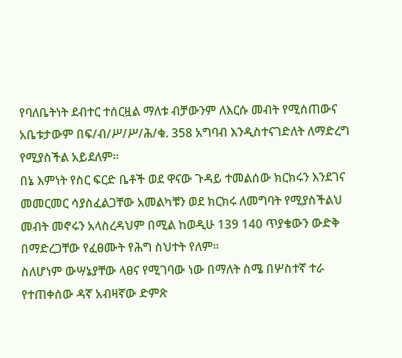የባለቤትነት ደብተር ተሰርዟል ማለቱ ብቻውንም ለእርሱ መብት የሚሰጠውና አቤቱታውም በፍ/ብ/ሥ/ሥ/ሕ/ቁ. 358 አግባብ እንዲስተናገድለት ለማድረግ የሚያስችል አይደለም።
በኔ እምነት የስር ፍርድ ቤቶች ወደ ዋናው ጉዳይ ተመልሰው ክርክሩን እንደገና መመርመር ሳያስፈልጋቸው አመልካቹን ወደ ክርክሩ ለመግባት የሚያስችልህ መብት መኖሩን አላስረዳህም በሚል ከወዲሁ 139 140 ጥያቄውን ውድቅ በማድረጋቸው የፈፀሙት የሕግ ስህተት የለም።
ስለሆነም ውሣኔያቸው ላፀና የሚገባው ነው በማለት ስሜ በሦስተኛ ተራ የተጠቀሰው ዳኛ አብዛኛው ድምጽ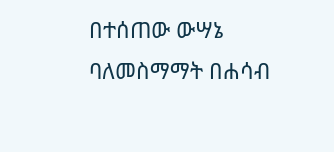በተሰጠው ውሣኔ ባለመስማማት በሐሳብ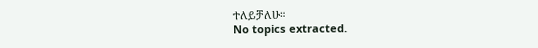ተለይቻለሁ።
No topics extracted.